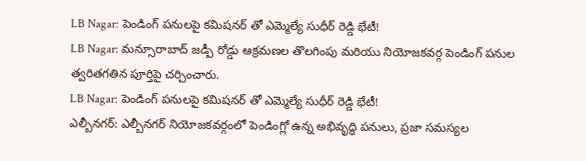LB Nagar: పెండింగ్ పనులపై కమిషనర్ తో ఎమ్మెల్యే సుధీర్ రెడ్డి భేటీ!
LB Nagar: మన్సూరాబాద్ జడ్పీ రోడ్డు ఆక్రమణల తొలగింపు మరియు నియోజకవర్గ పెండింగ్ పనుల త్వరితగతిన పూర్తిపై చర్చించారు.
LB Nagar: పెండింగ్ పనులపై కమిషనర్ తో ఎమ్మెల్యే సుధీర్ రెడ్డి భేటీ!
ఎల్బీనగర్: ఎల్బీనగర్ నియోజకవర్గంలో పెండింగ్లో ఉన్న అభివృద్ధి పనులు, ప్రజా సమస్యల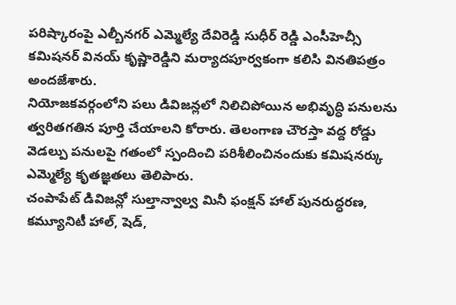పరిష్కారంపై ఎల్బీనగర్ ఎమ్మెల్యే దేవిరెడ్డి సుధీర్ రెడ్డి ఎంసీహెచ్సీ కమిషనర్ వినయ్ కృష్ణారెడ్డిని మర్యాదపూర్వకంగా కలిసి వినతిపత్రం అందజేశారు.
నియోజకవర్గంలోని పలు డివిజన్లలో నిలిచిపోయిన అభివృద్ధి పనులను త్వరితగతిన పూర్తి చేయాలని కోరారు. తెలంగాణ చౌరస్తా వద్ద రోడ్డు వెడల్పు పనులపై గతంలో స్పందించి పరిశీలించినందుకు కమిషనర్కు ఎమ్మెల్యే కృతజ్ఞతలు తెలిపారు.
చంపాపేట్ డివిజన్లో సుల్తాన్వాల్వ మినీ ఫంక్షన్ హాల్ పునరుద్ధరణ, కమ్యూనిటీ హాల్, షెడ్,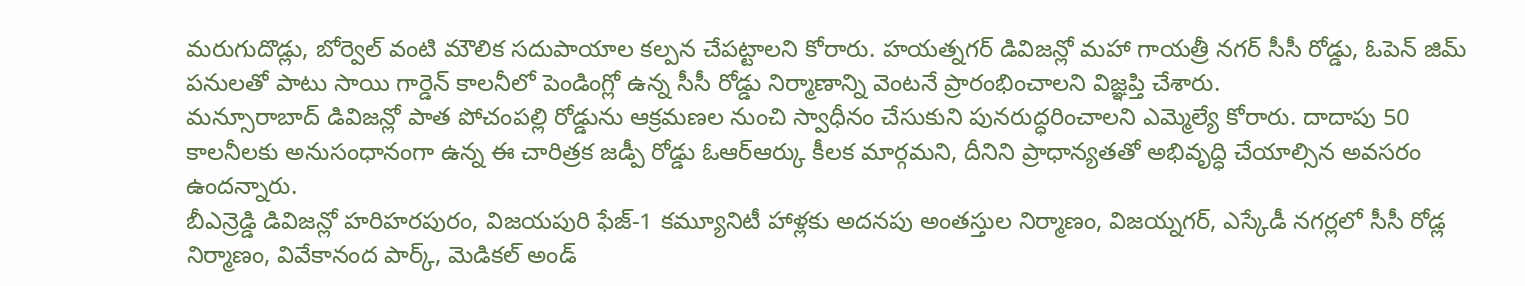మరుగుదొడ్లు, బోర్వెల్ వంటి మౌలిక సదుపాయాల కల్పన చేపట్టాలని కోరారు. హయత్నగర్ డివిజన్లో మహా గాయత్రీ నగర్ సీసీ రోడ్డు, ఓపెన్ జిమ్ పనులతో పాటు సాయి గార్డెన్ కాలనీలో పెండింగ్లో ఉన్న సీసీ రోడ్డు నిర్మాణాన్ని వెంటనే ప్రారంభించాలని విజ్ఞప్తి చేశారు.
మన్సూరాబాద్ డివిజన్లో పాత పోచంపల్లి రోడ్డును ఆక్రమణల నుంచి స్వాధీనం చేసుకుని పునరుద్ధరించాలని ఎమ్మెల్యే కోరారు. దాదాపు 50 కాలనీలకు అనుసంధానంగా ఉన్న ఈ చారిత్రక జడ్పీ రోడ్డు ఓఆర్ఆర్కు కీలక మార్గమని, దీనిని ప్రాధాన్యతతో అభివృద్ధి చేయాల్సిన అవసరం ఉందన్నారు.
బీఎన్రెడ్డి డివిజన్లో హరిహరపురం, విజయపురి ఫేజ్-1 కమ్యూనిటీ హాళ్లకు అదనపు అంతస్తుల నిర్మాణం, విజయ్నగర్, ఎస్కేడీ నగర్లలో సీసీ రోడ్ల నిర్మాణం, వివేకానంద పార్క్, మెడికల్ అండ్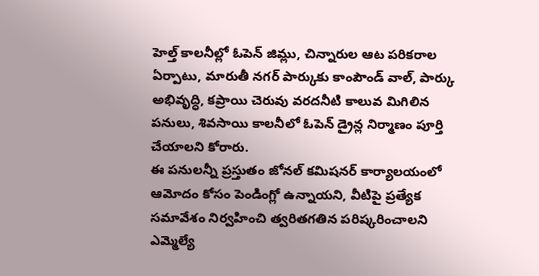హెల్త్ కాలనీల్లో ఓపెన్ జిమ్లు, చిన్నారుల ఆట పరికరాల ఏర్పాటు, మారుతీ నగర్ పార్కుకు కాంపౌండ్ వాల్, పార్కు అభివృద్ధి, కప్రాయి చెరువు వరదనీటి కాలువ మిగిలిన పనులు, శివసాయి కాలనీలో ఓపెన్ డ్రైన్ల నిర్మాణం పూర్తి చేయాలని కోరారు.
ఈ పనులన్నీ ప్రస్తుతం జోనల్ కమిషనర్ కార్యాలయంలో ఆమోదం కోసం పెండింగ్లో ఉన్నాయని, వీటిపై ప్రత్యేక సమావేశం నిర్వహించి త్వరితగతిన పరిష్కరించాలని ఎమ్మెల్యే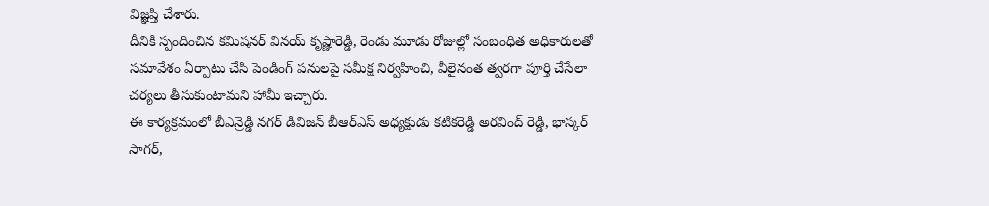విజ్ఞప్తి చేశారు.
దీనికి స్పందించిన కమిషనర్ వినయ్ కృష్ణారెడ్డి, రెండు మూడు రోజుల్లో సంబంధిత అధికారులతో సమావేశం ఏర్పాటు చేసి పెండింగ్ పనులపై సమీక్ష నిర్వహించి, వీలైనంత త్వరగా పూర్తి చేసేలా చర్యలు తీసుకుంటామని హామీ ఇచ్చారు.
ఈ కార్యక్రమంలో బీఎన్రెడ్డి నగర్ డివిజన్ బీఆర్ఎస్ అధ్యక్షుడు కటికరెడ్డి అరవింద్ రెడ్డి, భాస్కర్ సాగర్,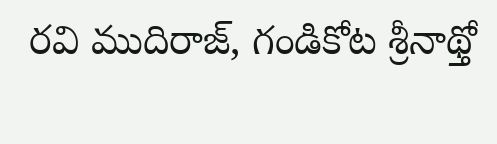రవి ముదిరాజ్, గండికోట శ్రీనాథ్తో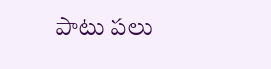పాటు పలు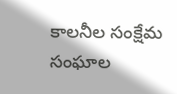కాలనీల సంక్షేమ సంఘాల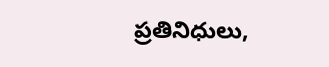ప్రతినిధులు,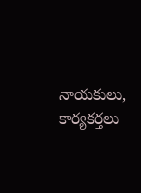నాయకులు, కార్యకర్తలు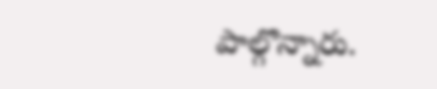పాల్గొన్నారు.